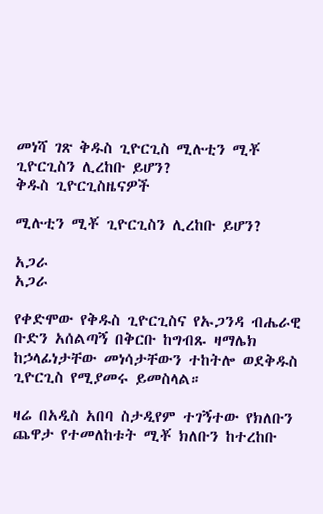መነሻ ገጽ ቅዱስ ጊዮርጊስ ሚሉቲን ሚቾ ጊዮርጊስን ሊረከቡ ይሆን?
ቅዱስ ጊዮርጊስዜናዎች

ሚሉቲን ሚቾ ጊዮርጊስን ሊረከቡ ይሆን?

አጋራ
አጋራ

የቀድሞው የቅዱስ ጊዮርጊስና የኡጋንዳ ብሔራዊ ቡድን አሰልጣኝ በቅርቡ ከግብጹ ዛማሌክ ከኃላፊነታቸው መነሳታቸውን ተከትሎ ወደቅዱስ ጊዮርጊስ የሚያመሩ ይመስላል።

ዛሬ በአዲስ አበባ ስታዲየም ተገኝተው የክለቡን ጨዋታ የተመለከቱት ሚቾ ክለቡን ከተረከቡ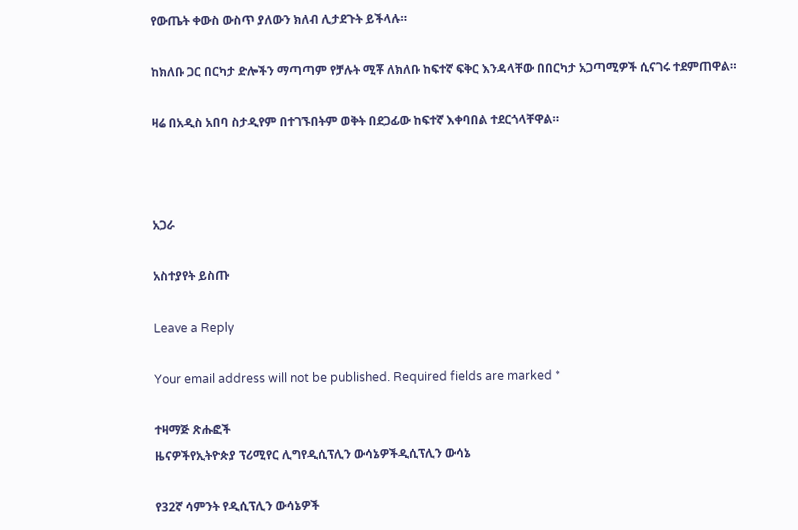የውጤት ቀውስ ውስጥ ያለውን ክለብ ሊታደጉት ይችላሉ።

ከክለቡ ጋር በርካታ ድሎችን ማጣጣም የቻሉት ሚቾ ለክለቡ ከፍተኛ ፍቅር እንዳላቸው በበርካታ አጋጣሚዎች ሲናገሩ ተደምጠዋል።

ዛሬ በአዲስ አበባ ስታዲየም በተገኙበትም ወቅት በደጋፊው ከፍተኛ እቀባበል ተደርጎላቸዋል።



አጋራ

አስተያየት ይስጡ

Leave a Reply

Your email address will not be published. Required fields are marked *

ተዛማጅ ጽሑፎች
ዜናዎችየኢትዮጵያ ፕሪሚየር ሊግየዲሲፕሊን ውሳኔዎችዲሲፕሊን ውሳኔ

የ32ኛ ሳምንት የዲሲፕሊን ውሳኔዎች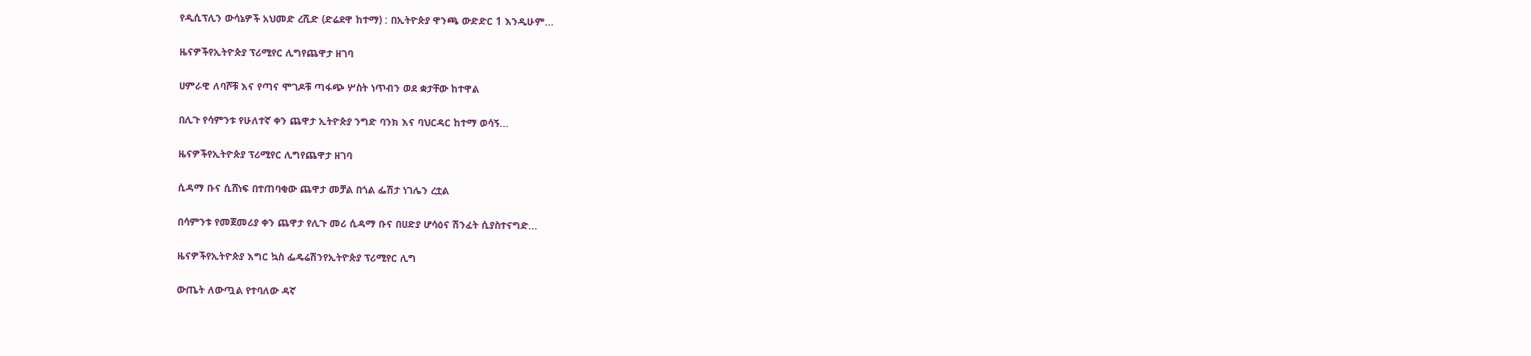የዲሲፕሊን ውሳኔዎች አህመድ ረሺድ (ድሬደዋ ከተማ) : በኢትዮጵያ ዋንጫ ውድድር 1 እንዲሁም...

ዜናዎችየኢትዮጵያ ፕሪሚየር ሊግየጨዋታ ዘገባ

ሀምራዊ ለባሾቹ እና የጣና ሞገዶቹ ጣፋጭ ሦስት ነጥብን ወደ ቋታቸው ከተዋል

በሊጉ የሳምንቱ የሁለተኛ ቀን ጨዋታ ኢትዮጵያ ንግድ ባንክ እና ባህርዳር ከተማ ወሳኝ...

ዜናዎችየኢትዮጵያ ፕሪሚየር ሊግየጨዋታ ዘገባ

ሲዳማ ቡና ሲሸነፍ በተጠባቂው ጨዋታ መቻል በጎል ፌሽታ ነገሌን ረቷል

በሳምንቱ የመጀመሪያ ቀን ጨዋታ የሊጉ መሪ ሲዳማ ቡና በሀድያ ሆሳዕና ሽንፈት ሲያስተናግድ...

ዜናዎችየኢትዮጵያ እግር ኳስ ፌዴሬሽንየኢትዮጵያ ፕሪሚየር ሊግ

ውጤት ለውጧል የተባለው ዳኛ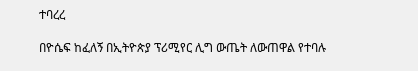ተባረረ

በዮሴፍ ከፈለኝ በኢትዮጵያ ፕሪሚየር ሊግ ውጤት ለውጠዋል የተባሉ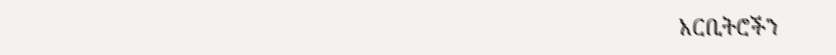አርቢትሮችን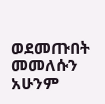ወደመጡበት መመለሱን አሁንም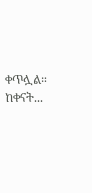ቀጥሏል። ከቀናት...